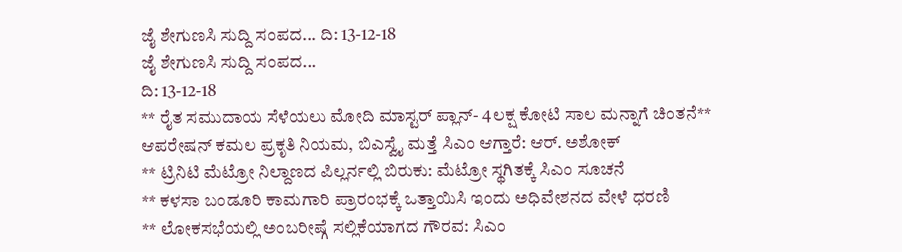ಜೈ ಶೇಗುಣಸಿ ಸುದ್ದಿ ಸಂಪದ... ದಿ: 13-12-18
ಜೈ ಶೇಗುಣಸಿ ಸುದ್ದಿ ಸಂಪದ...
ದಿ: 13-12-18
** ರೈತ ಸಮುದಾಯ ಸೆಳೆಯಲು ಮೋದಿ ಮಾಸ್ಟರ್ ಪ್ಲಾನ್- 4ಲಕ್ಷ ಕೋಟಿ ಸಾಲ ಮನ್ನಾಗೆ ಚಿಂತನೆ** ಆಪರೇಷನ್ ಕಮಲ ಪ್ರಕೃತಿ ನಿಯಮ, ಬಿಎಸ್ವೈ ಮತ್ತೆ ಸಿಎಂ ಆಗ್ತಾರೆ: ಆರ್. ಅಶೋಕ್
** ಟ್ರಿನಿಟಿ ಮೆಟ್ರೋ ನಿಲ್ದಾಣದ ಪಿಲ್ಲರ್ನಲ್ಲಿ ಬಿರುಕು: ಮೆಟ್ರೋ ಸ್ಥಗಿತಕ್ಕೆ ಸಿಎಂ ಸೂಚನೆ
** ಕಳಸಾ ಬಂಡೂರಿ ಕಾಮಗಾರಿ ಪ್ರಾರಂಭಕ್ಕೆ ಒತ್ತಾಯಿಸಿ ಇಂದು ಅಧಿವೇಶನದ ವೇಳೆ ಧರಣಿ
** ಲೋಕಸಭೆಯಲ್ಲಿ ಅಂಬರೀಷ್ಗೆ ಸಲ್ಲಿಕೆಯಾಗದ ಗೌರವ: ಸಿಎಂ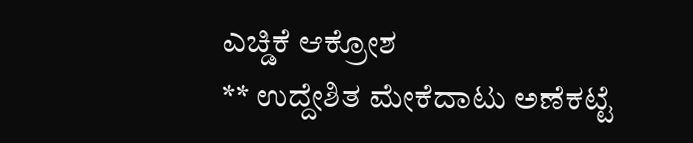ಎಚ್ಡಿಕೆ ಆಕ್ರೋಶ
** ಉದ್ದೇಶಿತ ಮೇಕೆದಾಟು ಅಣೆಕಟ್ಟೆ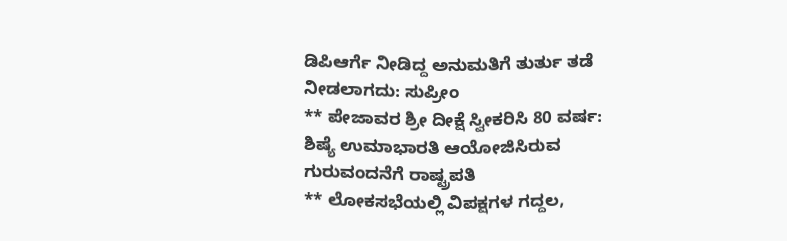ಡಿಪಿಆರ್ಗೆ ನೀಡಿದ್ದ ಅನುಮತಿಗೆ ತುರ್ತು ತಡೆ ನೀಡಲಾಗದು: ಸುಪ್ರೀಂ
** ಪೇಜಾವರ ಶ್ರೀ ದೀಕ್ಷೆ ಸ್ವೀಕರಿಸಿ 80 ವರ್ಷ: ಶಿಷ್ಯೆ ಉಮಾಭಾರತಿ ಆಯೋಜಿಸಿರುವ ಗುರುವಂದನೆಗೆ ರಾಷ್ಟ್ರಪತಿ
** ಲೋಕಸಭೆಯಲ್ಲಿ ವಿಪಕ್ಷಗಳ ಗದ್ದಲ,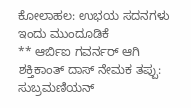ಕೋಲಾಹಲ: ಉಭಯ ಸದನಗಳು ಇಂದು ಮುಂದೂಡಿಕೆ
** ಆರ್ಬಿಐ ಗವರ್ನರ್ ಆಗಿ ಶಕ್ತಿಕಾಂತ್ ದಾಸ್ ನೇಮಕ ತಪ್ಪು: ಸುಬ್ರಮಣಿಯನ್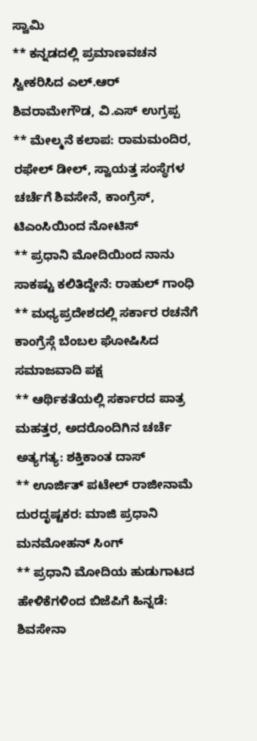ಸ್ವಾಮಿ
** ಕನ್ನಡದಲ್ಲಿ ಪ್ರಮಾಣವಚನ ಸ್ವೀಕರಿಸಿದ ಎಲ್.ಆರ್ ಶಿವರಾಮೇಗೌಡ, ವಿ.ಎಸ್ ಉಗ್ರಪ್ಪ
** ಮೇಲ್ಮನೆ ಕಲಾಪ: ರಾಮಮಂದಿರ, ರಫೇಲ್ ಡೀಲ್, ಸ್ವಾಯತ್ತ ಸಂಸ್ಥೆಗಳ ಚರ್ಚೆಗೆ ಶಿವಸೇನೆ, ಕಾಂಗ್ರೆಸ್, ಟಿಎಂಸಿಯಿಂದ ನೋಟಿಸ್
** ಪ್ರಧಾನಿ ಮೋದಿಯಿಂದ ನಾನು ಸಾಕಷ್ಟು ಕಲಿತಿದ್ದೇನೆ: ರಾಹುಲ್ ಗಾಂಧಿ
** ಮಧ್ಯಪ್ರದೇಶದಲ್ಲಿ ಸರ್ಕಾರ ರಚನೆಗೆ ಕಾಂಗ್ರೆಸ್ಗೆ ಬೆಂಬಲ ಘೋಷಿಸಿದ ಸಮಾಜವಾದಿ ಪಕ್ಷ
** ಆರ್ಥಿಕತೆಯಲ್ಲಿ ಸರ್ಕಾರದ ಪಾತ್ರ ಮಹತ್ತರ, ಅದರೊಂದಿಗಿನ ಚರ್ಚೆ ಅತ್ಯಗತ್ಯ: ಶಕ್ತಿಕಾಂತ ದಾಸ್
** ಊರ್ಜಿತ್ ಪಟೇಲ್ ರಾಜೀನಾಮೆ ದುರದೃಷ್ಟಕರ: ಮಾಜಿ ಪ್ರಧಾನಿ ಮನಮೋಹನ್ ಸಿಂಗ್
** ಪ್ರಧಾನಿ ಮೋದಿಯ ಹುಡುಗಾಟದ ಹೇಳಿಕೆಗಳಿಂದ ಬಿಜೆಪಿಗೆ ಹಿನ್ನಡೆ: ಶಿವಸೇನಾ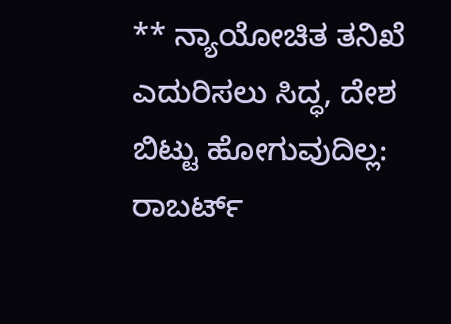** ನ್ಯಾಯೋಚಿತ ತನಿಖೆ ಎದುರಿಸಲು ಸಿದ್ಧ, ದೇಶ ಬಿಟ್ಟು ಹೋಗುವುದಿಲ್ಲ: ರಾಬರ್ಟ್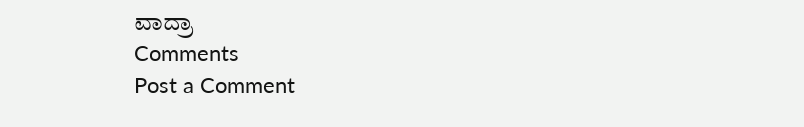ವಾದ್ರಾ
Comments
Post a Comment